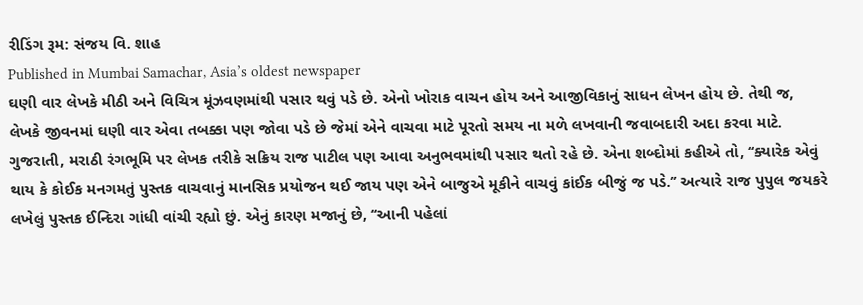રીડિંગ રૂમ: સંજય વિ. શાહ
Published in Mumbai Samachar, Asia’s oldest newspaper
ઘણી વાર લેખકે મીઠી અને વિચિત્ર મૂંઝવણમાંથી પસાર થવું પડે છે. એનો ખોરાક વાચન હોય અને આજીવિકાનું સાધન લેખન હોય છે. તેથી જ, લેખકે જીવનમાં ઘણી વાર એવા તબક્કા પણ જોવા પડે છે જેમાં એને વાચવા માટે પૂરતો સમય ના મળે લખવાની જવાબદારી અદા કરવા માટે.
ગુજરાતી, મરાઠી રંગભૂમિ પર લેખક તરીકે સક્રિય રાજ પાટીલ પણ આવા અનુભવમાંથી પસાર થતો રહે છે. એના શબ્દોમાં કહીએ તો, ‘‘ક્યારેક એવું થાય કે કોઈક મનગમતું પુસ્તક વાચવાનું માનસિક પ્રયોજન થઈ જાય પણ એને બાજુએ મૂકીને વાચવું કાંઈક બીજું જ પડે.’’ અત્યારે રાજ પુપુલ જયકરે લખેલું પુસ્તક ઈન્દિરા ગાંધી વાંચી રહ્યો છું. એનું કારણ મજાનું છે, ‘‘આની પહેલાં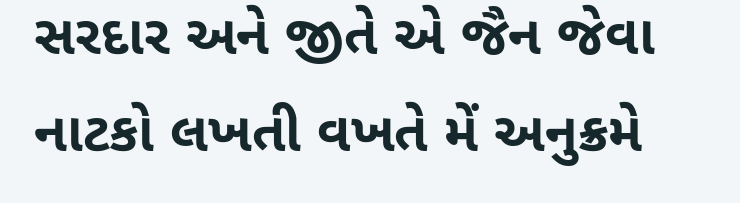સરદાર અને જીતે એ જૈન જેવા નાટકો લખતી વખતે મેં અનુક્રમે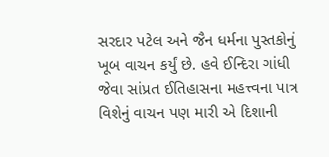સરદાર પટેલ અને જૈન ધર્મના પુસ્તકોનું ખૂબ વાચન કર્યું છે. હવે ઈન્દિરા ગાંધી જેવા સાંપ્રત ઈતિહાસના મહત્ત્વના પાત્ર વિશેનું વાચન પણ મારી એ દિશાની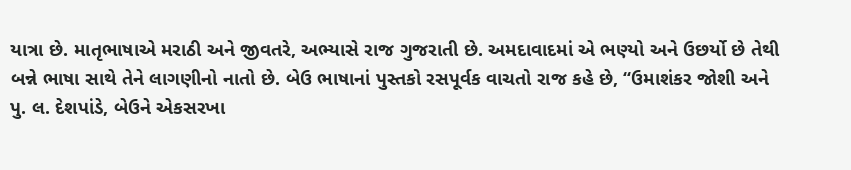યાત્રા છે. માતૃભાષાએ મરાઠી અને જીવતરે, અભ્યાસે રાજ ગુજરાતી છે. અમદાવાદમાં એ ભણ્યો અને ઉછર્યો છે તેથી બન્ને ભાષા સાથે તેને લાગણીનો નાતો છે. બેઉ ભાષાનાં પુસ્તકો રસપૂર્વક વાચતો રાજ કહે છે, ‘‘ઉમાશંકર જોશી અને પુ. લ. દેશપાંડે, બેઉને એકસરખા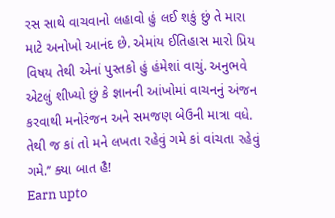રસ સાથે વાચવાનો લહાવો હું લઈ શકું છું તે મારા માટે અનોખો આનંદ છે. એમાંય ઈતિહાસ મારો પ્રિય વિષય તેથી એનાં પુસ્તકો હું હંમેશાં વાચું. અનુભવે એટલું શીખ્યો છું કે જ્ઞાનની આંખોમાં વાચનનું અંજન કરવાથી મનોરંજન અને સમજણ બેઉની માત્રા વધે. તેથી જ કાં તો મને લખતા રહેવું ગમે કાં વાંચતા રહેવું ગમે.’’ ક્યા બાત હૈ!
Earn upto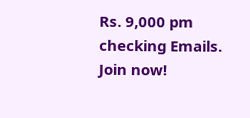Rs. 9,000 pm checking Emails. Join now!